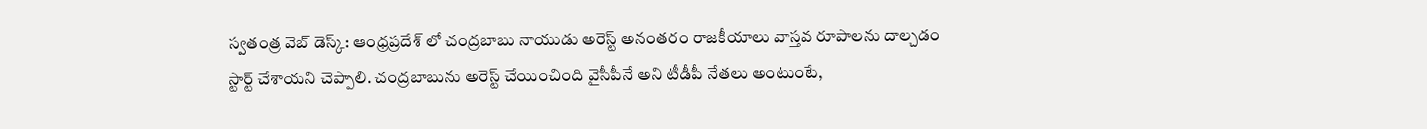స్వతంత్ర వెబ్ డెస్క్: ఆంధ్రప్రదేశ్ లో చంద్రబాబు నాయుడు అరెస్ట్ అనంతరం రాజకీయాలు వాస్తవ రూపాలను దాల్చడం స్టార్ట్ చేశాయని చెప్పాలి. చంద్రబాబును అరెస్ట్ చేయించింది వైసీపీనే అని టీడీపీ నేతలు అంటుంటే,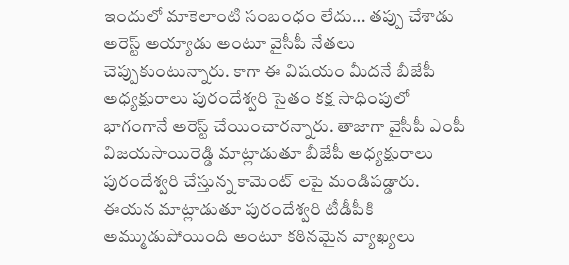ఇందులో మాకెలాంటి సంబంధం లేదు… తప్పు చేశాడు అరెస్ట్ అయ్యాడు అంటూ వైసీపీ నేతలు చెప్పుకుంటున్నారు. కాగా ఈ విషయం మీదనే బీజేపీ అధ్యక్షురాలు పురందేశ్వరి సైతం కక్ష సాధింపులో భాగంగానే అరెస్ట్ చేయించారన్నారు. తాజాగా వైసీపీ ఎంపీ విజయసాయిరెడ్డి మాట్లాడుతూ బీజేపీ అధ్యక్షురాలు పురందేశ్వరి చేస్తున్న కామెంట్ లపై మండిపడ్డారు. ఈయన మాట్లాడుతూ పురందేశ్వరి టీడీపీకి అమ్ముడుపోయింది అంటూ కఠినమైన వ్యాఖ్యలు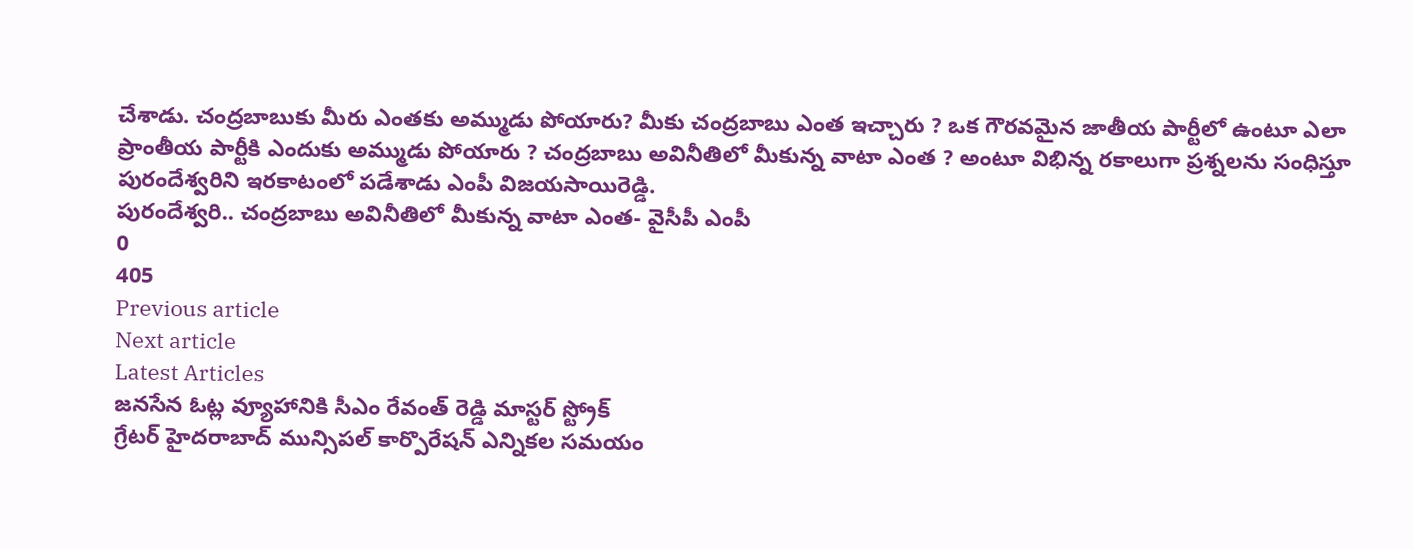చేశాడు. చంద్రబాబుకు మీరు ఎంతకు అమ్ముడు పోయారు? మీకు చంద్రబాబు ఎంత ఇచ్చారు ? ఒక గౌరవమైన జాతీయ పార్టీలో ఉంటూ ఎలా ప్రాంతీయ పార్టీకి ఎందుకు అమ్ముడు పోయారు ? చంద్రబాబు అవినీతిలో మీకున్న వాటా ఎంత ? అంటూ విభిన్న రకాలుగా ప్రశ్నలను సంధిస్తూ పురందేశ్వరిని ఇరకాటంలో పడేశాడు ఎంపీ విజయసాయిరెడ్డి.
పురందేశ్వరి.. చంద్రబాబు అవినీతిలో మీకున్న వాటా ఎంత- వైసీపీ ఎంపీ
0
405
Previous article
Next article
Latest Articles
జనసేన ఓట్ల వ్యూహానికి సీఎం రేవంత్ రెడ్డి మాస్టర్ స్ట్రోక్
గ్రేటర్ హైదరాబాద్ మున్సిపల్ కార్పొరేషన్ ఎన్నికల సమయం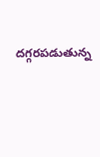దగ్గరపడుతున్న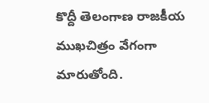కొద్దీ తెలంగాణ రాజకీయ ముఖచిత్రం వేగంగా మారుతోంది.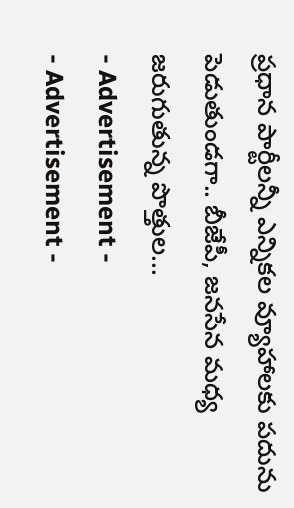ప్రధాన పార్టీలన్నీ ఎన్నికల వ్యూహాలకు పదును పెడుతుండగా.. బీజేపీ, జనసేన మధ్య జరుగుతున్న పొత్తుల...
- Advertisement -
- Advertisement -